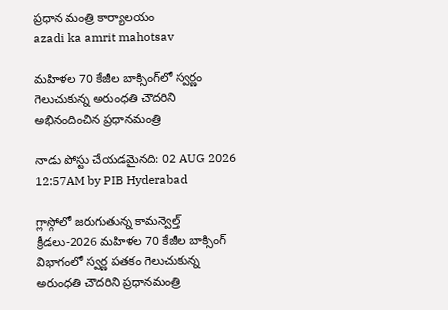ప్రధాన మంత్రి కార్యాలయం
azadi ka amrit mahotsav

మహిళల 70 కేజీల బాక్సింగ్‌లో స్వర్ణం గెలుచుకున్న అరుంధతి చౌదరిని అభినందించిన ప్రధానమంత్రి

నాడు పోస్టు చేయడమైనది: 02 AUG 2026 12:57AM by PIB Hyderabad

గ్లాస్గోలో జరుగుతున్న కామన్వెల్త్ క్రీడలు-2026 మహిళల 70 కేజీల బాక్సింగ్ విభాగంలో స్వర్ణ పతకం గెలుచుకున్న అరుంధతి చౌదరిని ప్రధానమంత్రి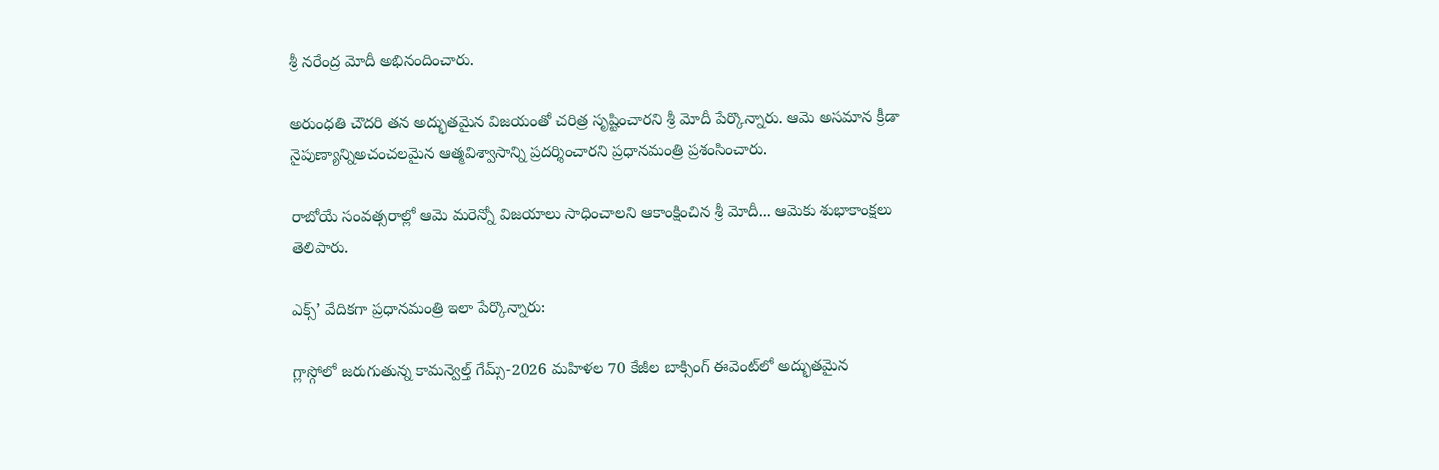శ్రీ నరేంద్ర మోదీ అభినందించారు.

అరుంధతి చౌదరి తన అద్భుతమైన విజయంతో చరిత్ర సృష్టించారని శ్రీ మోదీ పేర్కొన్నారు. ఆమె అసమాన క్రీడా నైపుణ్యాన్నిఅచంచలమైన ఆత్మవిశ్వాసాన్ని ప్రదర్శించారని ప్రధానమంత్రి ప్రశంసించారు.

రాబోయే సంవత్సరాల్లో ఆమె మరెన్నో విజయాలు సాధించాలని ఆకాంక్షించిన శ్రీ మోదీ... ఆమెకు శుభాకాంక్షలు తెలిపారు.

ఎక్స్’ వేదికగా ప్రధానమంత్రి ఇలా పేర్కొన్నారు:

గ్లాస్గోలో జరుగుతున్న కామన్వెల్త్ గేమ్స్‌-2026 మహిళల 70 కేజీల బాక్సింగ్ ఈవెంట్‌లో అద్భుతమైన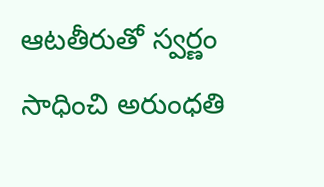ఆటతీరుతో స్వర్ణం సాధించి అరుంధతి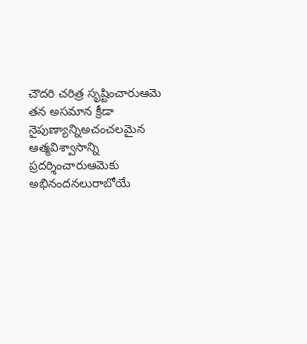చౌదరి చరిత్ర సృష్టించారుఆమె తన అసమాన క్రీడా నైపుణ్యాన్నిఅచంచలమైన ఆత్మవిశ్వాసాన్ని ప్రదర్శించారుఆమెకు అభినందనలురాబోయే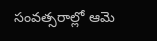సంవత్సరాల్లో ఆమె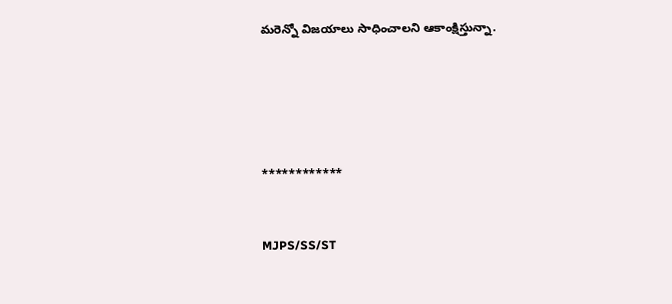మరెన్నో విజయాలు సాధించాలని ఆకాంక్షిస్తున్నా.





************


MJPS/SS/ST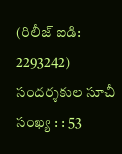(రిలీజ్ ఐడి: 2293242) సందర్శకుల సూచీ సంఖ్య : : 53